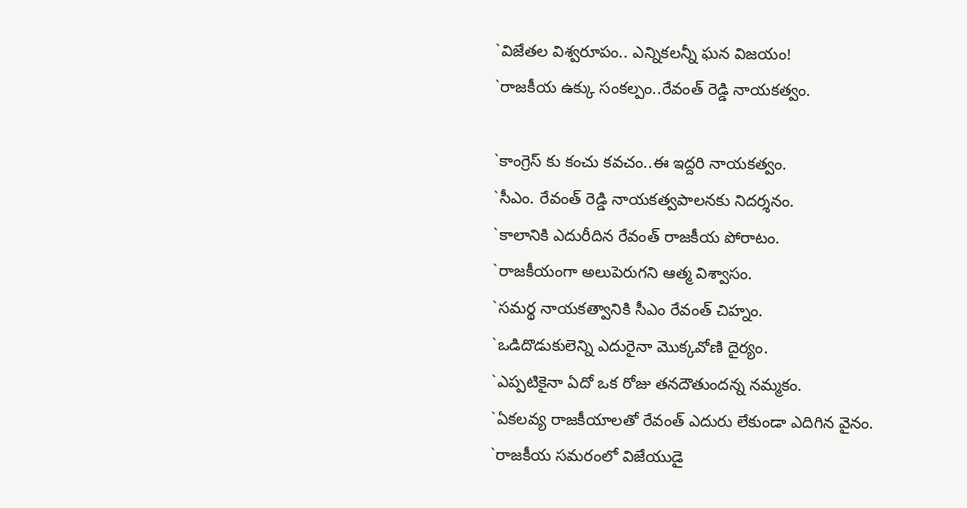`విజేతల విశ్వరూపం.. ఎన్నికలన్నీ ఘన విజయం!
`రాజకీయ ఉక్కు సంకల్పం..రేవంత్ రెడ్డి నాయకత్వం.

`కాంగ్రెస్ కు కంచు కవచం..ఈ ఇద్దరి నాయకత్వం.
`సీఎం. రేవంత్ రెడ్డి నాయకత్వపాలనకు నిదర్శనం.
`కాలానికి ఎదురీదిన రేవంత్ రాజకీయ పోరాటం.
`రాజకీయంగా అలుపెరుగని ఆత్మ విశ్వాసం.
`సమర్థ నాయకత్వానికి సీఎం రేవంత్ చిహ్నం.
`ఒడిదొడుకులెన్ని ఎదురైనా మొక్కవోణి దైర్యం.
`ఎప్పటికైనా ఏదో ఒక రోజు తనదౌతుందన్న నమ్మకం.
`ఏకలవ్య రాజకీయాలతో రేవంత్ ఎదురు లేకుండా ఎదిగిన వైనం.
`రాజకీయ సమరంలో విజేయుడై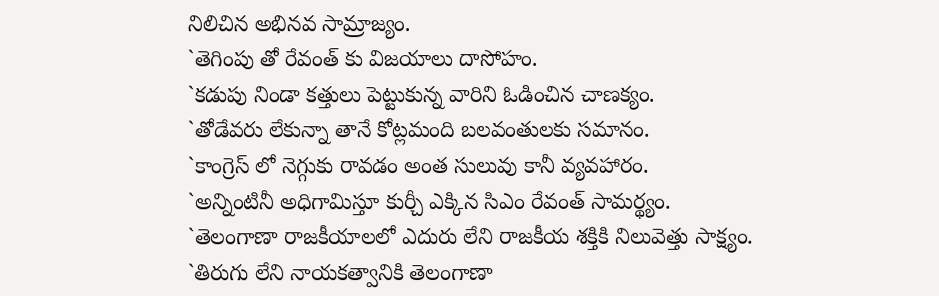నిలిచిన అభినవ సామ్రాజ్యం.
`తెగింపు తో రేవంత్ కు విజయాలు దాసోహం.
`కడుపు నిండా కత్తులు పెట్టుకున్న వారిని ఓడించిన చాణక్యం.
`తోడేవరు లేకున్నా తానే కోట్లమంది బలవంతులకు సమానం.
`కాంగ్రెస్ లో నెగ్గుకు రావడం అంత సులువు కానీ వ్యవహారం.
`అన్నింటినీ అధిగామిస్తూ కుర్చీ ఎక్కిన సిఎం రేవంత్ సామర్థ్యం.
`తెలంగాణా రాజకీయాలలో ఎదురు లేని రాజకీయ శక్తికి నిలువెత్తు సాక్ష్యం.
`తిరుగు లేని నాయకత్వానికి తెలంగాణా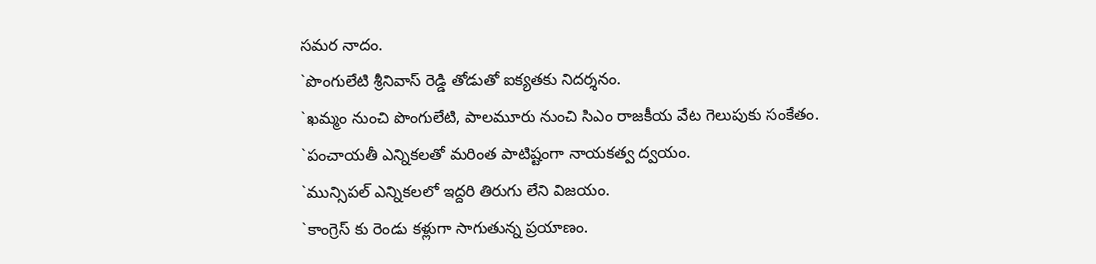సమర నాదం.
`పొంగులేటి శ్రీనివాస్ రెడ్డి తోడుతో ఐక్యతకు నిదర్శనం.
`ఖమ్మం నుంచి పొంగులేటి, పాలమూరు నుంచి సిఎం రాజకీయ వేట గెలుపుకు సంకేతం.
`పంచాయతీ ఎన్నికలతో మరింత పాటిష్టంగా నాయకత్వ ద్వయం.
`మున్సిపల్ ఎన్నికలలో ఇద్దరి తిరుగు లేని విజయం.
`కాంగ్రెస్ కు రెండు కళ్లుగా సాగుతున్న ప్రయాణం.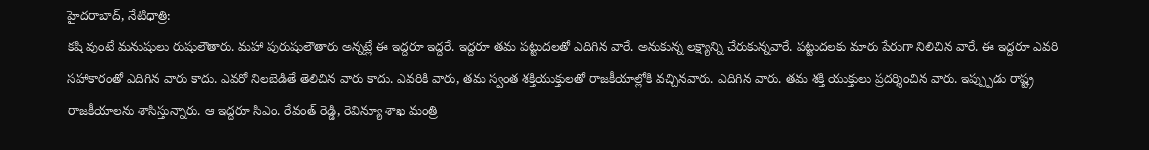హైదరాబాద్, నేటిధాత్రి:
కషి వుంటే మనుషులు రుషులౌతారు. మహా పురుషులౌతారు అన్నట్లే ఈ ఇద్దరూ ఇద్దరే. ఇద్దరూ తమ పట్టుదలతో ఎదిగిన వారే. అనుకున్న లక్ష్యాన్ని చేరుకున్నవారే. పట్టుదలకు మారు పేరుగా నిలిచిన వారే. ఈ ఇద్దరూ ఎవరి సహాకారంతో ఎదిగిన వారు కాదు. ఎవరో నిలబెడితే తెలిచిన వారు కాదు. ఎవరికి వారు, తమ స్వంత శక్తియుక్తులతో రాజకీయాల్లోకి వచ్చినవారు. ఎదిగిన వారు. తమ శక్తి యుక్తులు ప్రదర్శించిన వారు. ఇప్ప్పుడు రాష్ట్ర రాజకీయాలను శాసిస్తున్నారు. ఆ ఇద్దరూ సిఎం. రేవంత్ రెడ్డి, రెవిన్యూ శాఖ మంత్రి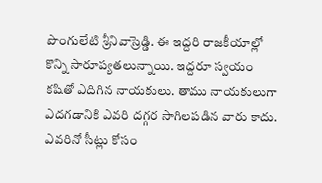పొంగులేటి శ్రీనివాస్రెడ్డి. ఈ ఇద్దరి రాజకీయాల్లో కొన్ని సారూప్యతలున్నాయి. ఇద్దరూ స్వయం కషితో ఎదిగిన నాయకులు. తాము నాయకులుగా ఎదగడానికి ఎవరి దగ్గర సాగిలపడిన వారు కాదు. ఎవరినో సీట్లు కోసం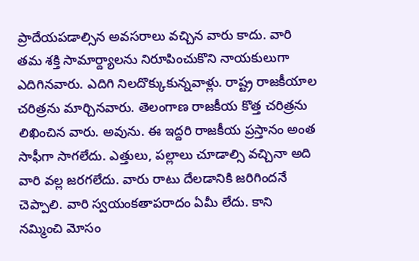ప్రాదేయపడాల్సిన అవసరాలు వచ్చిన వారు కాదు. వారి తమ శక్తి సామార్ద్యాలను నిరూపించుకొని నాయకులుగా ఎదిగినవారు. ఎదిగి నిలదొక్కుకున్నవాళ్లు. రాష్ట్ర రాజకీయాల చరిత్రను మార్చినవారు. తెలంగాణ రాజకీయ కొత్త చరిత్రను లిఖించిన వారు. అవును. ఈ ఇద్దరి రాజకీయ ప్రస్తానం అంత సాఫీగా సాగలేదు. ఎత్తులు, పల్లాలు చూడాల్సి వచ్చినా అది వారి వల్ల జరగలేదు. వారు రాటు దేలడానికి జరిగిందనే చెప్పాలి. వారి స్వయంకతాపరాదం ఏమీ లేదు. కాని నమ్మించి మోసం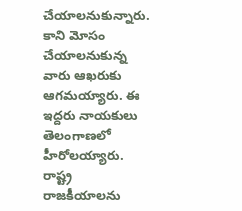చేయాలనుకున్నారు. కాని మోసం చేయాలనుకున్న వారు ఆఖరుకు ఆగమయ్యారు. ఈ ఇద్దరు నాయకులు తెలంగాణలో హీరోలయ్యారు. రాష్ట్ర రాజకీయాలను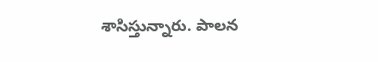శాసిస్తున్నారు. పాలన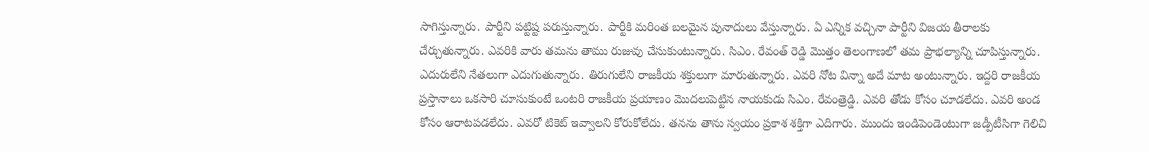సాగిస్తున్నారు. పార్టీని పట్టిష్ట పరుస్తున్నారు. పార్టీకి మరింత బలమైన పునాదులు వేస్తున్నారు. ఏ ఎన్నిక వచ్చినా పార్టీని విజయ తీరాలకు చేర్చుతున్నారు. ఎవరికి వారు తమను తాము రుజువు చేసుకుంటున్నారు. సిఎం. రేవంత్ రెడ్డి మొత్తం తెలంగాణలో తమ ప్రాభల్యాన్ని చూపిస్తున్నారు. ఎదురులేని నేతలుగా ఎదుగుతున్నారు. తిరుగులేని రాజకీయ శక్తులుగా మారుతున్నారు. ఎవరి నోట విన్నా అదే మాట అంటున్నారు. ఇద్దరి రాజకీయ ప్రస్తానాలు ఒకసారి చూసుకుంటే ఒంటరి రాజకీయ ప్రయాణం మొదలుపెట్టిన నాయకుడు సిఎం. రేవంత్రెడ్డి. ఎవరి తోడు కోసం చూడలేదు. ఎవరి అండ కోసం ఆరాటపడలేదు. ఎవరో టికెట్ ఇవ్వాలని కోరుకోలేదు. తనను తాను స్వయం ప్రకాశ శక్తిగా ఎదిగారు. ముందు ఇండిపెండెంటుగా జడ్పీటీసిగా గెలిచి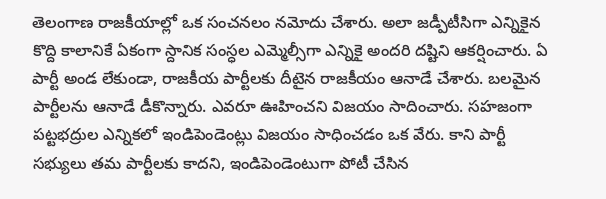తెలంగాణ రాజకీయాల్లో ఒక సంచనలం నమోదు చేశారు. అలా జడ్పీటీసిగా ఎన్నికైన కొద్ది కాలానికే ఏకంగా స్దానిక సంస్ధల ఎమ్మెల్సీగా ఎన్నికై అందరి దష్టిని ఆకర్షించారు. ఏ పార్టీ అండ లేకుండా, రాజకీయ పార్టీలకు దీటైన రాజకీయం ఆనాడే చేశారు. బలమైన పార్టీలను ఆనాడే డీకొన్నారు. ఎవరూ ఊహించని విజయం సాదించారు. సహజంగా పట్టభద్రుల ఎన్నికలో ఇండిపెండెంట్లు విజయం సాధించడం ఒక వేరు. కాని పార్టీ సభ్యులు తమ పార్టీలకు కాదని, ఇండిపెండెంటుగా పోటీ చేసిన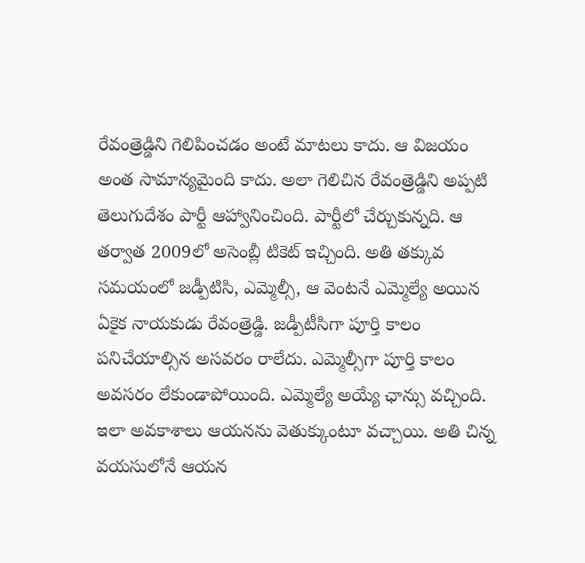రేవంత్రెడ్డిని గెలిపించడం అంటే మాటలు కాదు. ఆ విజయం అంత సామాన్యమైంది కాదు. అలా గెలిచిన రేవంత్రెడ్డిని అప్పటి తెలుగుదేశం పార్టీ ఆహ్వానించింది. పార్టీలో చేర్చుకున్నది. ఆ తర్వాత 2009లో అసెంబ్లీ టికెట్ ఇచ్చింది. అతి తక్కువ సమయంలో జడ్పీటిసి, ఎమ్మెల్సీ, ఆ వెంటనే ఎమ్మెల్యే అయిన ఏకైక నాయకుడు రేవంత్రెడ్డి. జడ్పీటీసిగా పూర్తి కాలం పనిచేయాల్సిన అసవరం రాలేదు. ఎమ్మెల్సీగా పూర్తి కాలం అవసరం లేకుండాపోయింది. ఎమ్మెల్యే అయ్యే ఛాన్సు వచ్చింది. ఇలా అవకాశాలు ఆయనను వెతుక్కుంటూ వచ్చాయి. అతి చిన్న వయసులోనే ఆయన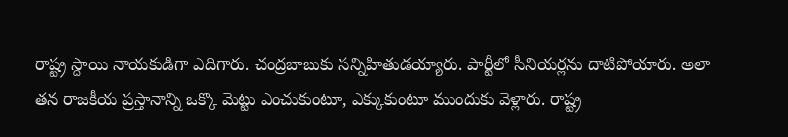రాష్ట్ర స్దాయి నాయకుడిగా ఎదిగారు. చంద్రబాబుకు సన్నిహితుడయ్యారు. పార్టీలో సీనియర్లను దాటిపోయారు. అలా తన రాజకీయ ప్రస్తానాన్ని ఒక్కొ మెట్టు ఎంచుకుంటూ, ఎక్కుకుంటూ ముందుకు వెళ్లారు. రాష్ట్ర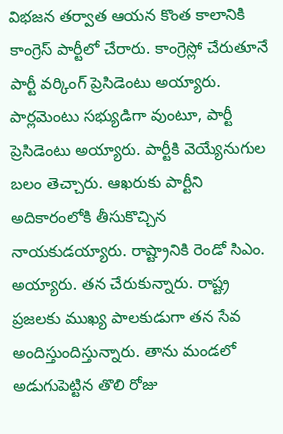విభజన తర్వాత ఆయన కొంత కాలానికి కాంగ్రెస్ పార్టీలో చేరారు. కాంగ్రెస్లో చేరుతూనే పార్టీ వర్కింగ్ ప్రెసిడెంటు అయ్యారు. పార్లమెంటు సభ్యుడిగా వుంటూ, పార్టీ ప్రెసిడెంటు అయ్యారు. పార్టీకి వెయ్యేనుగుల బలం తెచ్చారు. ఆఖరుకు పార్టీని అదికారంలోకి తీసుకొచ్చిన నాయకుడయ్యారు. రాష్ట్రానికి రెండో సిఎం. అయ్యారు. తన చేరుకున్నారు. రాష్ట్ర ప్రజలకు ముఖ్య పాలకుడుగా తన సేవ అందిస్తుందిస్తున్నారు. తాను మండలో అడుగుపెట్టిన తొలి రోజు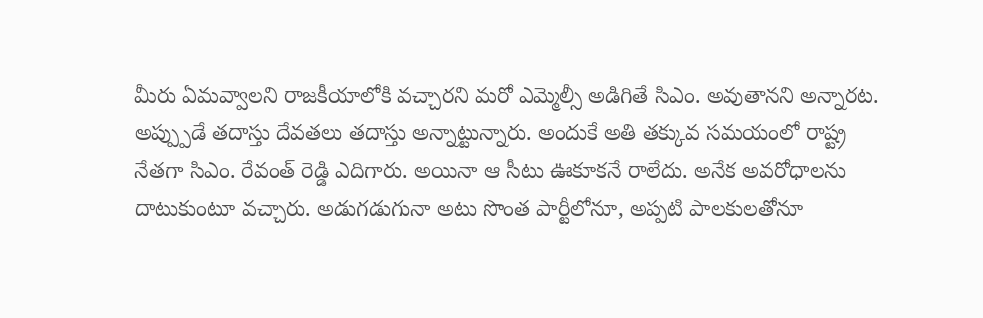మీరు ఏమవ్వాలని రాజకీయాలోకి వచ్చారని మరో ఎమ్మెల్సీ అడిగితే సిఎం. అవుతానని అన్నారట. అప్ప్పుడే తదాస్తు దేవతలు తదాస్తు అన్నాట్టున్నారు. అందుకే అతి తక్కువ సమయంలో రాష్ట్ర నేతగా సిఎం. రేవంత్ రెడ్డి ఎదిగారు. అయినా ఆ సీటు ఊకూకనే రాలేదు. అనేక అవరోధాలను దాటుకుంటూ వచ్చారు. అడుగడుగునా అటు సొంత పార్టీలోనూ, అప్పటి పాలకులతోనూ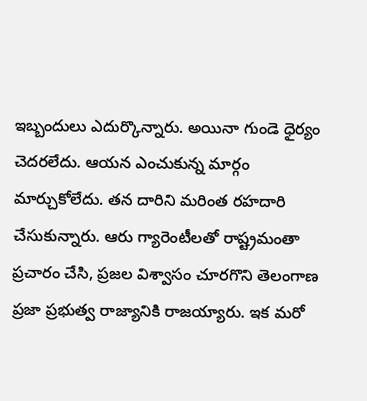ఇబ్బందులు ఎదుర్కొన్నారు. అయినా గుండె ధైర్యం చెదరలేదు. ఆయన ఎంచుకున్న మార్గం మార్చుకోలేదు. తన దారిని మరింత రహదారి చేసుకున్నారు. ఆరు గ్యారెంటీలతో రాష్ట్రమంతా ప్రచారం చేసి, ప్రజల విశ్వాసం చూరగొని తెలంగాణ ప్రజా ప్రభుత్వ రాజ్యానికి రాజయ్యారు. ఇక మరో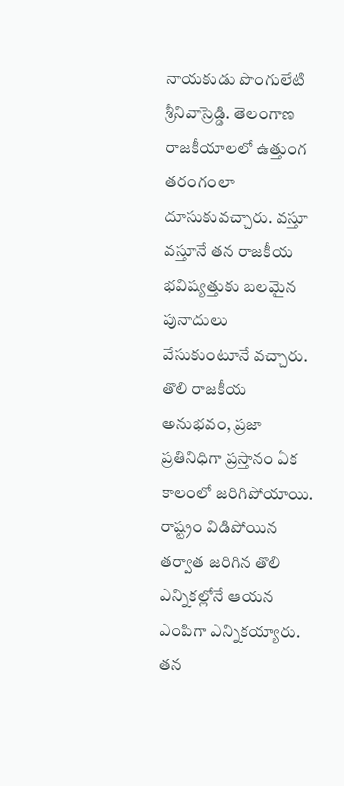నాయకుడు పొంగులేటి శ్రీనివాస్రెడ్డి. తెలంగాణ రాజకీయాలలో ఉత్తుంగ తరంగంలా దూసుకువచ్చారు. వస్తూ వస్తూనే తన రాజకీయ భవిష్యత్తుకు బలమైన పునాదులు వేసుకుంటూనే వచ్చారు. తొలి రాజకీయ అనుభవం, ప్రజా ప్రతినిధిగా ప్రస్తానం ఏక కాలంలో జరిగిపోయాయి. రాష్ట్రం విడిపోయిన తర్వాత జరిగిన తొలి ఎన్నికల్లోనే ఆయన ఎంపిగా ఎన్నికయ్యారు. తన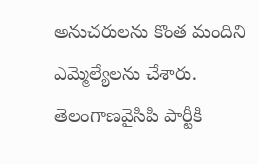అనుచరులను కొంత మందిని ఎమ్మెల్యేలను చేశారు. తెలంగాణవైసిపి పార్టీకి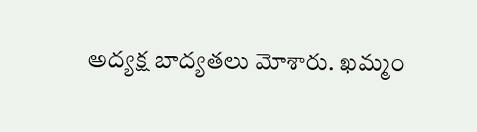అద్యక్ష బాద్యతలు మోశారు. ఖమ్మం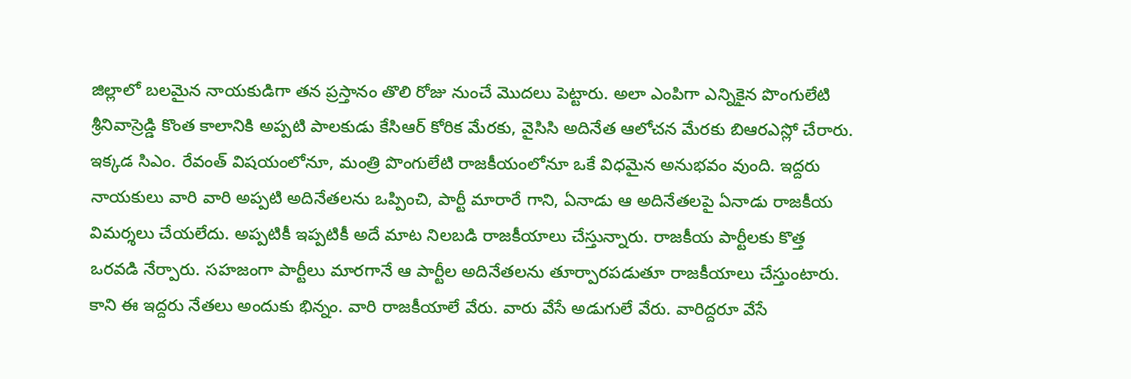జిల్లాలో బలమైన నాయకుడిగా తన ప్రస్తానం తొలి రోజు నుంచే మొదలు పెట్టారు. అలా ఎంపిగా ఎన్నికైన పొంగులేటి శ్రీనివాస్రెడ్డి కొంత కాలానికి అప్పటి పాలకుడు కేసిఆర్ కోరిక మేరకు, వైసిసి అదినేత ఆలోచన మేరకు బిఆరఎస్లో చేరారు. ఇక్కడ సిఎం. రేవంత్ విషయంలోనూ, మంత్రి పొంగులేటి రాజకీయంలోనూ ఒకే విధమైన అనుభవం వుంది. ఇద్దరు నాయకులు వారి వారి అప్పటి అదినేతలను ఒప్పించి, పార్టీ మారారే గాని, ఏనాడు ఆ అదినేతలపై ఏనాడు రాజకీయ విమర్శలు చేయలేదు. అప్పటికీ ఇప్పటికీ అదే మాట నిలబడి రాజకీయాలు చేస్తున్నారు. రాజకీయ పార్టీలకు కొత్త ఒరవడి నేర్పారు. సహజంగా పార్టీలు మారగానే ఆ పార్టీల అదినేతలను తూర్పారపడుతూ రాజకీయాలు చేస్తుంటారు. కాని ఈ ఇద్దరు నేతలు అందుకు భిన్నం. వారి రాజకీయాలే వేరు. వారు వేసే అడుగులే వేరు. వారిద్దరూ వేసే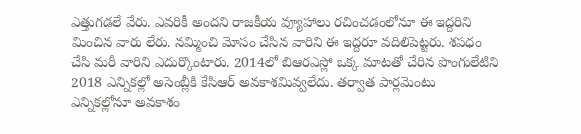ఎత్తుగడలే వేరు. ఎవరికీ అందని రాజకీయ వ్యూహాలు రచించడంలోనూ ఈ ఇద్దరిని మించిన వారు లేరు. నమ్మించి మోసం చేసిన వారిని ఈ ఇద్దరూ వదిలిపెట్టరు. శపధం చేసి మరీ వారిని ఎదుర్కొంటారు. 2014లో బిఆరఎస్లో ఒక్క మాటతో చేరిన పొంగులేటిని 2018 ఎన్నికల్లో అసెంబ్లీకి కేసిఆర్ అవకాశమివ్వలేదు. తర్వాత పార్లమెంటు ఎన్నికల్లోనూ అవకాశం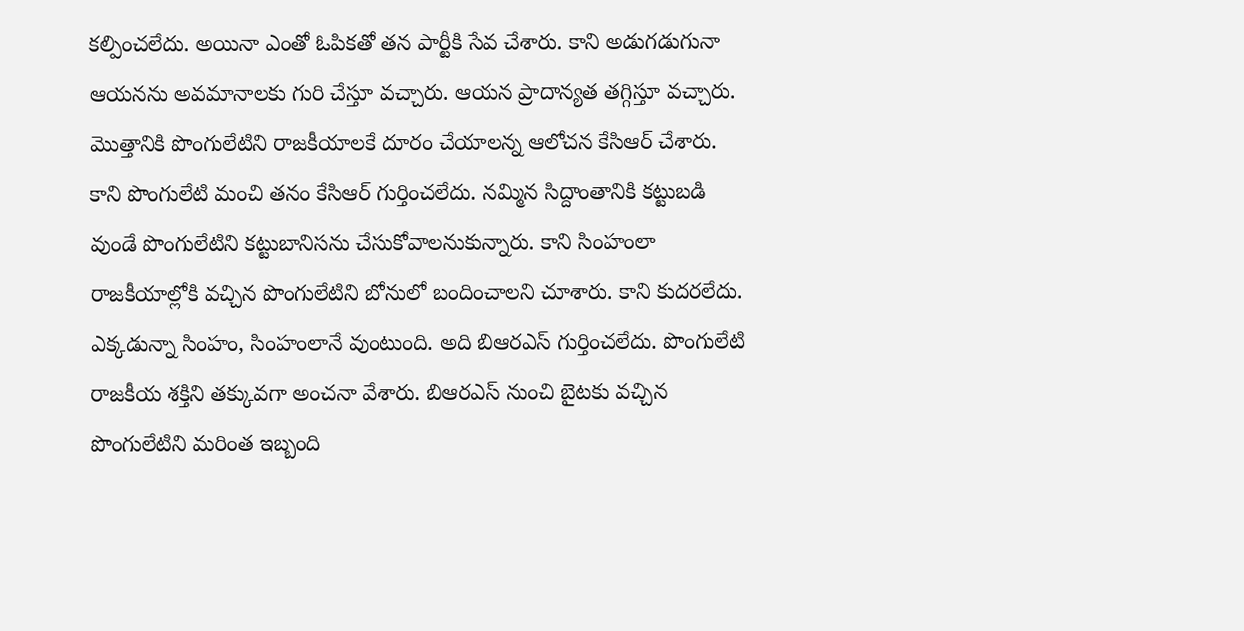కల్పించలేదు. అయినా ఎంతో ఓపికతో తన పార్టీకి సేవ చేశారు. కాని అడుగడుగునా ఆయనను అవమానాలకు గురి చేస్తూ వచ్చారు. ఆయన ప్రాదాన్యత తగ్గిస్తూ వచ్చారు. మొత్తానికి పొంగులేటిని రాజకీయాలకే దూరం చేయాలన్న ఆలోచన కేసిఆర్ చేశారు. కాని పొంగులేటి మంచి తనం కేసిఆర్ గుర్తించలేదు. నమ్మిన సిద్దాంతానికి కట్టుబడి వుండే పొంగులేటిని కట్టుబానిసను చేసుకోవాలనుకున్నారు. కాని సింహంలా రాజకీయాల్లోకి వచ్చిన పొంగులేటిని బోనులో బందించాలని చూశారు. కాని కుదరలేదు. ఎక్కడున్నా సింహం, సింహంలానే వుంటుంది. అది బిఆరఎస్ గుర్తించలేదు. పొంగులేటి రాజకీయ శక్తిని తక్కువగా అంచనా వేశారు. బిఆరఎస్ నుంచి బైటకు వచ్చిన పొంగులేటిని మరింత ఇబ్బంది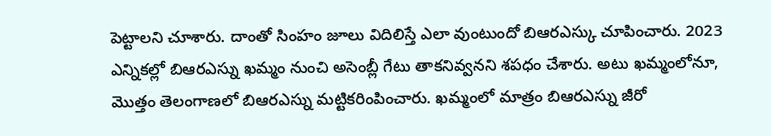పెట్టాలని చూశారు. దాంతో సింహం జూలు విదిలిస్తే ఎలా వుంటుందో బిఆరఎస్కు చూపించారు. 2023 ఎన్నికల్లో బిఆరఎస్ను ఖమ్మం నుంచి అసెంబ్లీ గేటు తాకనివ్వనని శపధం చేశారు. అటు ఖమ్మంలోనూ, మొత్తం తెలంగాణలో బిఆరఎస్ను మట్టికరింపించారు. ఖమ్మంలో మాత్రం బిఆరఎస్ను జీరో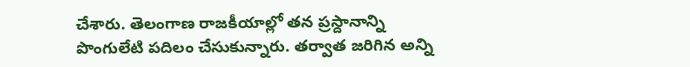చేశారు. తెలంగాణ రాజకీయాల్లో తన ప్రస్దానాన్ని పొంగులేటి పదిలం చేసుకున్నారు. తర్వాత జరిగిన అన్ని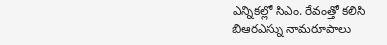ఎన్నికల్లో సిఎం. రేవంత్తో కలిసి బిఆరఎస్ను నామరూపాలు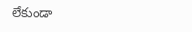లేకుండా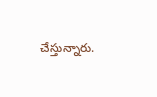చేస్తున్నారు.